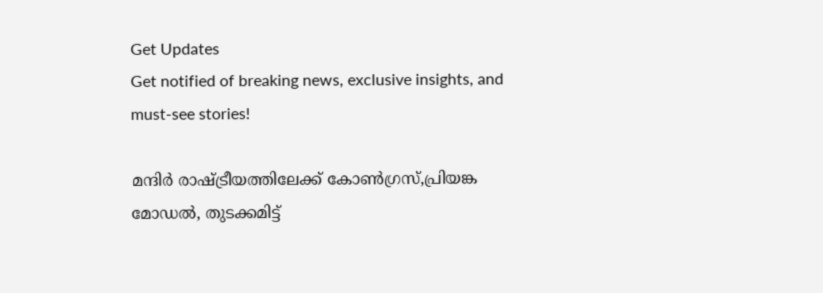Get Updates
Get notified of breaking news, exclusive insights, and must-see stories!

മന്ദിര്‍ രാഷ്ട്രീയത്തിലേക്ക് കോണ്‍ഗ്രസ്,പ്രിയങ്ക മോഡല്‍, തുടക്കമിട്ട്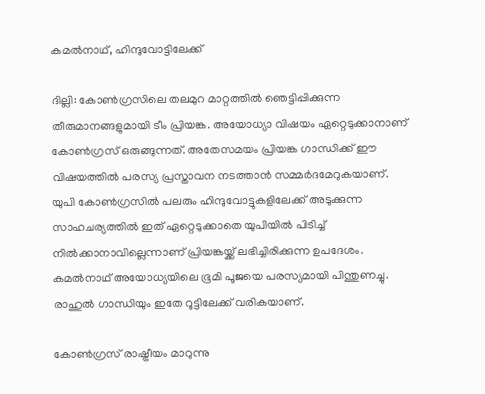കമല്‍നാഥ്, ഹിന്ദുവോട്ടിലേക്ക്

ദില്ലി: കോണ്‍ഗ്രസിലെ തലമുറ മാറ്റത്തില്‍ ഞെട്ടിപ്പിക്കുന്ന തീരുമാനങ്ങളുമായി ടീം പ്രിയങ്ക. അയോധ്യാ വിഷയം ഏറ്റെടുക്കാനാണ് കോണ്‍ഗ്രസ് ഒരുങ്ങുന്നത്. അതേസമയം പ്രിയങ്ക ഗാന്ധിക്ക് ഈ വിഷയത്തില്‍ പരസ്യ പ്രസ്താവന നടത്താന്‍ സമ്മര്‍ദമേറുകയാണ്. യുപി കോണ്‍ഗ്രസില്‍ പലരും ഹിന്ദുവോട്ടുകളിലേക്ക് അടുക്കുന്ന സാഹചര്യത്തില്‍ ഇത് ഏറ്റെടുക്കാതെ യുപിയില്‍ പിടിച്ച് നില്‍ക്കാനാവില്ലെന്നാണ് പ്രിയങ്കയ്ക്ക് ലഭിച്ചിരിക്കുന്ന ഉപദേശം. കമല്‍നാഥ് അയോധ്യയിലെ ഭൂമി പൂജയെ പരസ്യമായി പിന്തുണച്ചു. രാഹുല്‍ ഗാന്ധിയും ഇതേ റൂട്ടിലേക്ക് വരികയാണ്.

കോണ്‍ഗ്രസ് രാഷ്ട്രീയം മാറുന്നു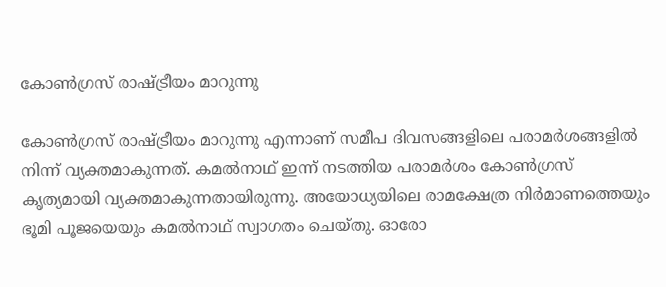കോണ്‍ഗ്രസ് രാഷ്ട്രീയം മാറുന്നു

കോണ്‍ഗ്രസ് രാഷ്ട്രീയം മാറുന്നു എന്നാണ് സമീപ ദിവസങ്ങളിലെ പരാമര്‍ശങ്ങളില്‍ നിന്ന് വ്യക്തമാകുന്നത്. കമല്‍നാഥ് ഇന്ന് നടത്തിയ പരാമര്‍ശം കോണ്‍ഗ്രസ് കൃത്യമായി വ്യക്തമാകുന്നതായിരുന്നു. അയോധ്യയിലെ രാമക്ഷേത്ര നിര്‍മാണത്തെയും ഭൂമി പൂജയെയും കമല്‍നാഥ് സ്വാഗതം ചെയ്തു. ഓരോ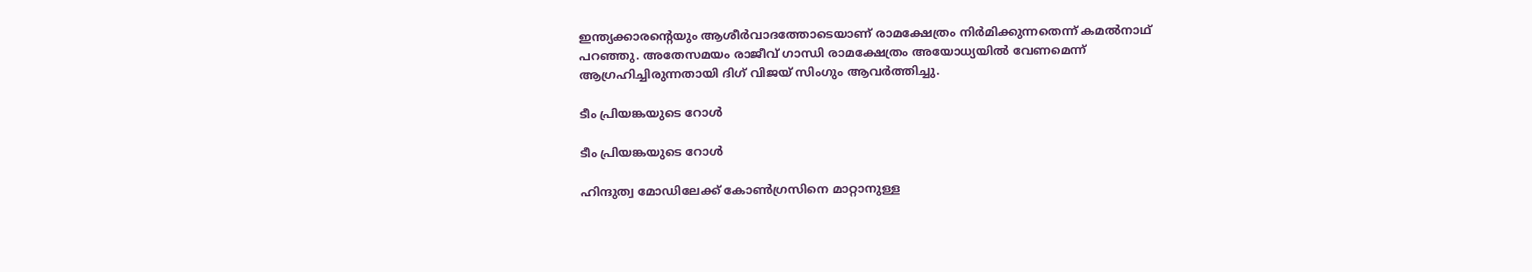ഇന്ത്യക്കാരന്റെയും ആശീര്‍വാദത്തോടെയാണ് രാമക്ഷേത്രം നിര്‍മിക്കുന്നതെന്ന് കമല്‍നാഥ് പറഞ്ഞു. അതേസമയം രാജീവ് ഗാന്ധി രാമക്ഷേത്രം അയോധ്യയില്‍ വേണമെന്ന് ആഗ്രഹിച്ചിരുന്നതായി ദിഗ് വിജയ് സിംഗും ആവര്‍ത്തിച്ചു.

ടീം പ്രിയങ്കയുടെ റോള്‍

ടീം പ്രിയങ്കയുടെ റോള്‍

ഹിന്ദുത്വ മോഡിലേക്ക് കോണ്‍ഗ്രസിനെ മാറ്റാനുള്ള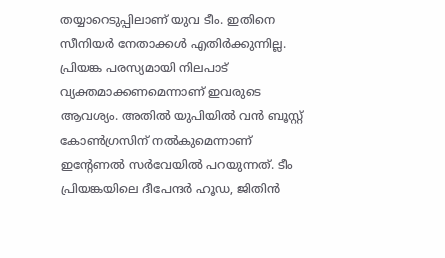തയ്യാറെടുപ്പിലാണ് യുവ ടീം. ഇതിനെ സീനിയര്‍ നേതാക്കള്‍ എതിര്‍ക്കുന്നില്ല. പ്രിയങ്ക പരസ്യമായി നിലപാട് വ്യക്തമാക്കണമെന്നാണ് ഇവരുടെ ആവശ്യം. അതില്‍ യുപിയില്‍ വന്‍ ബൂസ്റ്റ് കോണ്‍ഗ്രസിന് നല്‍കുമെന്നാണ് ഇന്റേണല്‍ സര്‍വേയില്‍ പറയുന്നത്. ടീം പ്രിയങ്കയിലെ ദീപേന്ദര്‍ ഹൂഡ, ജിതിന്‍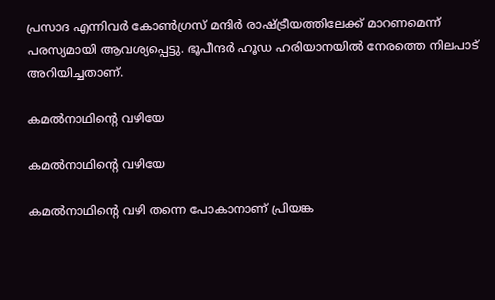പ്രസാദ എന്നിവര്‍ കോണ്‍ഗ്രസ് മന്ദിര്‍ രാഷ്ട്രീയത്തിലേക്ക് മാറണമെന്ന് പരസ്യമായി ആവശ്യപ്പെട്ടു. ഭൂപീന്ദര്‍ ഹൂഡ ഹരിയാനയില്‍ നേരത്തെ നിലപാട് അറിയിച്ചതാണ്.

കമല്‍നാഥിന്റെ വഴിയേ

കമല്‍നാഥിന്റെ വഴിയേ

കമല്‍നാഥിന്റെ വഴി തന്നെ പോകാനാണ് പ്രിയങ്ക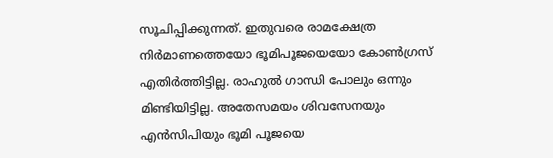സൂചിപ്പിക്കുന്നത്. ഇതുവരെ രാമക്ഷേത്ര നിര്‍മാണത്തെയോ ഭൂമിപൂജയെയോ കോണ്‍ഗ്രസ് എതിര്‍ത്തിട്ടില്ല. രാഹുല്‍ ഗാന്ധി പോലും ഒന്നും മിണ്ടിയിട്ടില്ല. അതേസമയം ശിവസേനയും എന്‍സിപിയും ഭൂമി പൂജയെ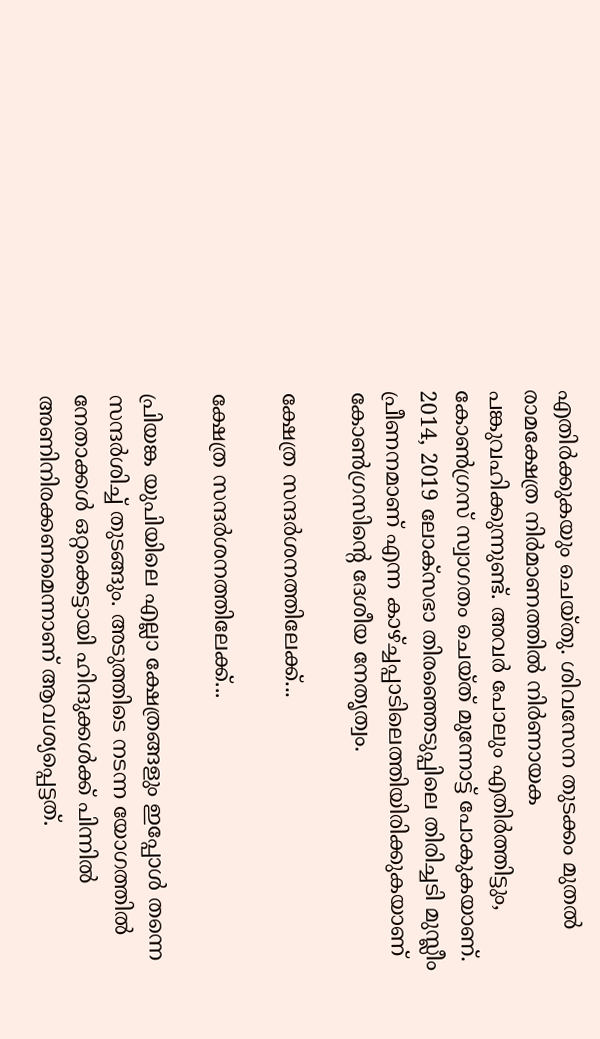എതിര്‍ക്കുകയും ചെയ്തു. ശിവസേന തുടക്കം മുതല്‍ രാമക്ഷേത്ര നിര്‍മാണത്തില്‍ നിര്‍ണായക പങ്കുവഹിക്കുന്നുണ്ട്. അവര്‍ പോലും എതിര്‍ത്തിട്ടും, കോണ്‍ഗ്രസ് സ്വാഗതം ചെയ്ത് മുന്നോട്ട് പോകുകയാണ്. 2014, 2019 ലോക്‌സഭാ തിരഞ്ഞെടുപ്പിലെ തിരിച്ചടി മുസ്ലീം പ്രീണനമാണ് എന്ന കാഴ്ച്ചപ്പാടിലെത്തിയിരിക്കുകയാണ് കോണ്‍ഗ്രസിന്റെ ദേശീയ നേതൃത്വം.

ക്ഷേത്ര സന്ദര്‍ശനത്തിലേക്ക്...

ക്ഷേത്ര സന്ദര്‍ശനത്തിലേക്ക്...

പ്രിയങ്ക യുപിയിലെ എല്ലാ ക്ഷേത്രങ്ങളും ഇപ്പോള്‍ തന്നെ സന്ദര്‍ശിച്ച് തുടങ്ങും. അടുത്തിടെ നടന്ന യോഗത്തില്‍ നേതാക്കള്‍ ഒറ്റക്കെട്ടായി ഹിന്ദുക്കള്‍ക്ക് പിന്നില്‍ അണിനിരക്കണമെന്നാണ് ആവശ്യപ്പെട്ടത്.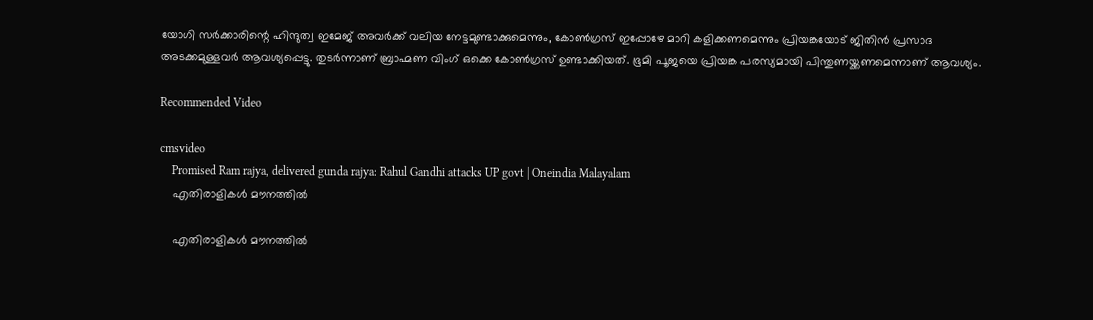യോഗി സര്‍ക്കാരിന്റെ ഹിന്ദുത്വ ഇമേജ് അവര്‍ക്ക് വലിയ നേട്ടമുണ്ടാക്കുമെന്നും, കോണ്‍ഗ്രസ് ഇപ്പോഴേ മാറി കളിക്കണമെന്നും പ്രിയങ്കയോട് ജിതിന്‍ പ്രസാദ അടക്കമുള്ളവര്‍ ആവശ്യപ്പെട്ടു. തുടര്‍ന്നാണ് ബ്രാഹ്മണ വിംഗ് ഒക്കെ കോണ്‍ഗ്രസ് ഉണ്ടാക്കിയത്. ഭൂമി പൂജയെ പ്രിയങ്ക പരസ്യമായി പിന്തുണയ്ക്കണമെന്നാണ് ആവശ്യം.

Recommended Video

cmsvideo
    Promised Ram rajya, delivered gunda rajya: Rahul Gandhi attacks UP govt | Oneindia Malayalam
    എതിരാളികള്‍ മൗനത്തില്‍

    എതിരാളികള്‍ മൗനത്തില്‍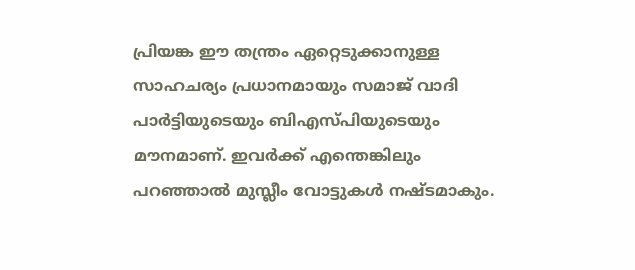പ്രിയങ്ക ഈ തന്ത്രം ഏറ്റെടുക്കാനുള്ള സാഹചര്യം പ്രധാനമായും സമാജ് വാദി പാര്‍ട്ടിയുടെയും ബിഎസ്പിയുടെയും മൗനമാണ്. ഇവര്‍ക്ക് എന്തെങ്കിലും പറഞ്ഞാല്‍ മുസ്ലീം വോട്ടുകള്‍ നഷ്ടമാകും.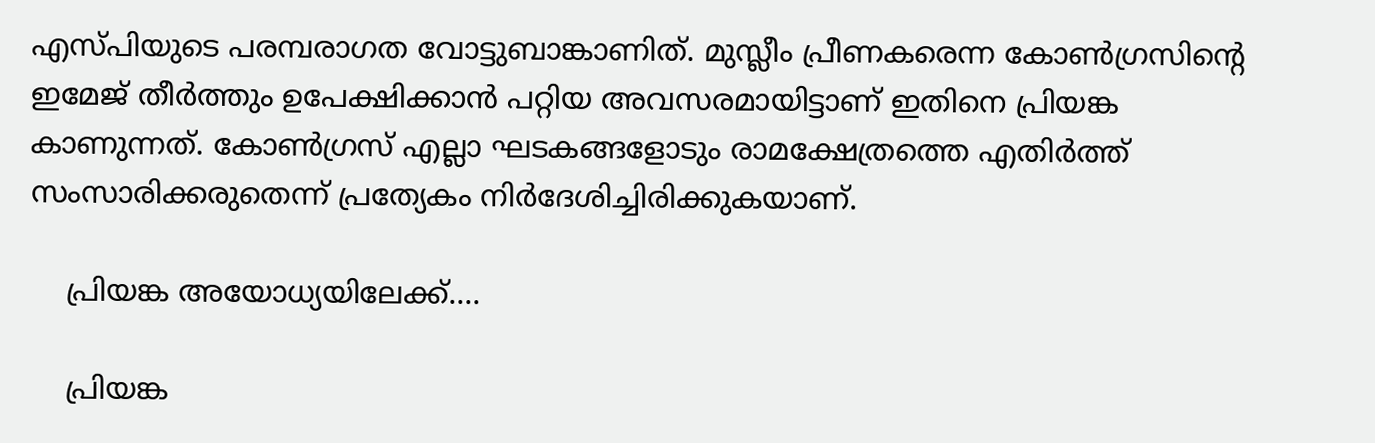എസ്പിയുടെ പരമ്പരാഗത വോട്ടുബാങ്കാണിത്. മുസ്ലീം പ്രീണകരെന്ന കോണ്‍ഗ്രസിന്റെ ഇമേജ് തീര്‍ത്തും ഉപേക്ഷിക്കാന്‍ പറ്റിയ അവസരമായിട്ടാണ് ഇതിനെ പ്രിയങ്ക കാണുന്നത്. കോണ്‍ഗ്രസ് എല്ലാ ഘടകങ്ങളോടും രാമക്ഷേത്രത്തെ എതിര്‍ത്ത് സംസാരിക്കരുതെന്ന് പ്രത്യേകം നിര്‍ദേശിച്ചിരിക്കുകയാണ്.

    പ്രിയങ്ക അയോധ്യയിലേക്ക്....

    പ്രിയങ്ക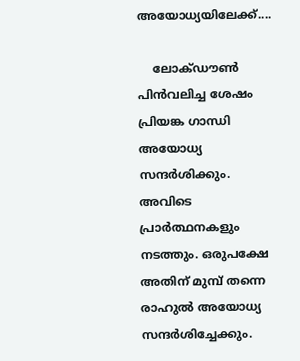അയോധ്യയിലേക്ക്....

    ലോക്ഡൗണ്‍ പിന്‍വലിച്ച ശേഷം പ്രിയങ്ക ഗാന്ധി അയോധ്യ സന്ദര്‍ശിക്കും. അവിടെ പ്രാര്‍ത്ഥനകളും നടത്തും. ഒരുപക്ഷേ അതിന് മുമ്പ് തന്നെ രാഹുല്‍ അയോധ്യ സന്ദര്‍ശിച്ചേക്കും.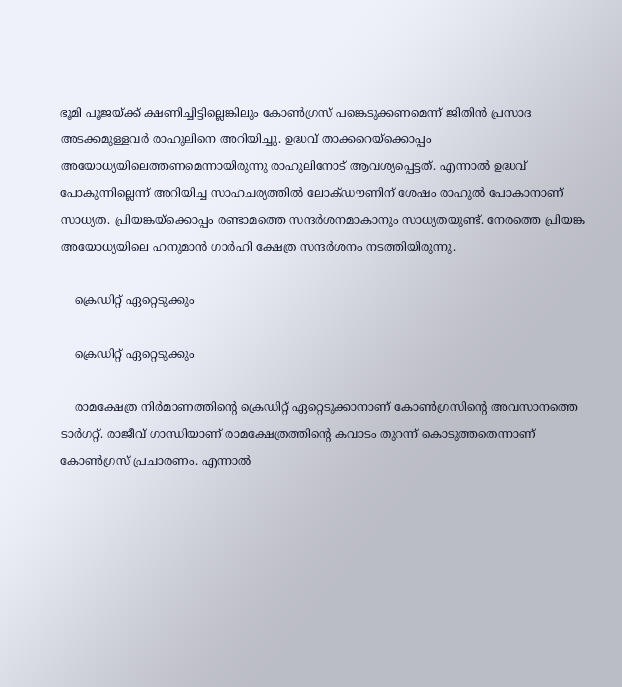ഭൂമി പൂജയ്ക്ക് ക്ഷണിച്ചിട്ടില്ലെങ്കിലും കോണ്‍ഗ്രസ് പങ്കെടുക്കണമെന്ന് ജിതിന്‍ പ്രസാദ അടക്കമുള്ളവര്‍ രാഹുലിനെ അറിയിച്ചു. ഉദ്ധവ് താക്കറെയ്‌ക്കൊപ്പം അയോധ്യയിലെത്തണമെന്നായിരുന്നു രാഹുലിനോട് ആവശ്യപ്പെട്ടത്. എന്നാല്‍ ഉദ്ധവ് പോകുന്നില്ലെന്ന് അറിയിച്ച സാഹചര്യത്തില്‍ ലോക്ഡൗണിന് ശേഷം രാഹുല്‍ പോകാനാണ് സാധ്യത. പ്രിയങ്കയ്‌ക്കൊപ്പം രണ്ടാമത്തെ സന്ദര്‍ശനമാകാനും സാധ്യതയുണ്ട്. നേരത്തെ പ്രിയങ്ക അയോധ്യയിലെ ഹനുമാന്‍ ഗാര്‍ഹി ക്ഷേത്ര സന്ദര്‍ശനം നടത്തിയിരുന്നു.

    ക്രെഡിറ്റ് ഏറ്റെടുക്കും

    ക്രെഡിറ്റ് ഏറ്റെടുക്കും

    രാമക്ഷേത്ര നിര്‍മാണത്തിന്റെ ക്രെഡിറ്റ് ഏറ്റെടുക്കാനാണ് കോണ്‍ഗ്രസിന്റെ അവസാനത്തെ ടാര്‍ഗറ്റ്. രാജീവ് ഗാന്ധിയാണ് രാമക്ഷേത്രത്തിന്റെ കവാടം തുറന്ന് കൊടുത്തതെന്നാണ് കോണ്‍ഗ്രസ് പ്രചാരണം. എന്നാല്‍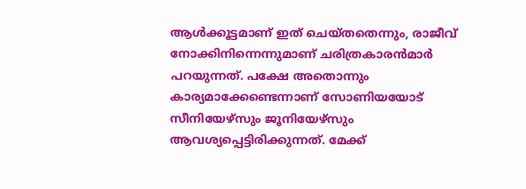ആള്‍ക്കൂട്ടമാണ് ഇത് ചെയ്തതെന്നും, രാജീവ് നോക്കിനിന്നെന്നുമാണ് ചരിത്രകാരന്‍മാര്‍ പറയുന്നത്. പക്ഷേ അതൊന്നും കാര്യമാക്കേണ്ടെന്നാണ് സോണിയയോട് സീനിയേഴ്‌സും ജൂനിയേഴ്‌സും ആവശ്യപ്പെട്ടിരിക്കുന്നത്. മേക്ക്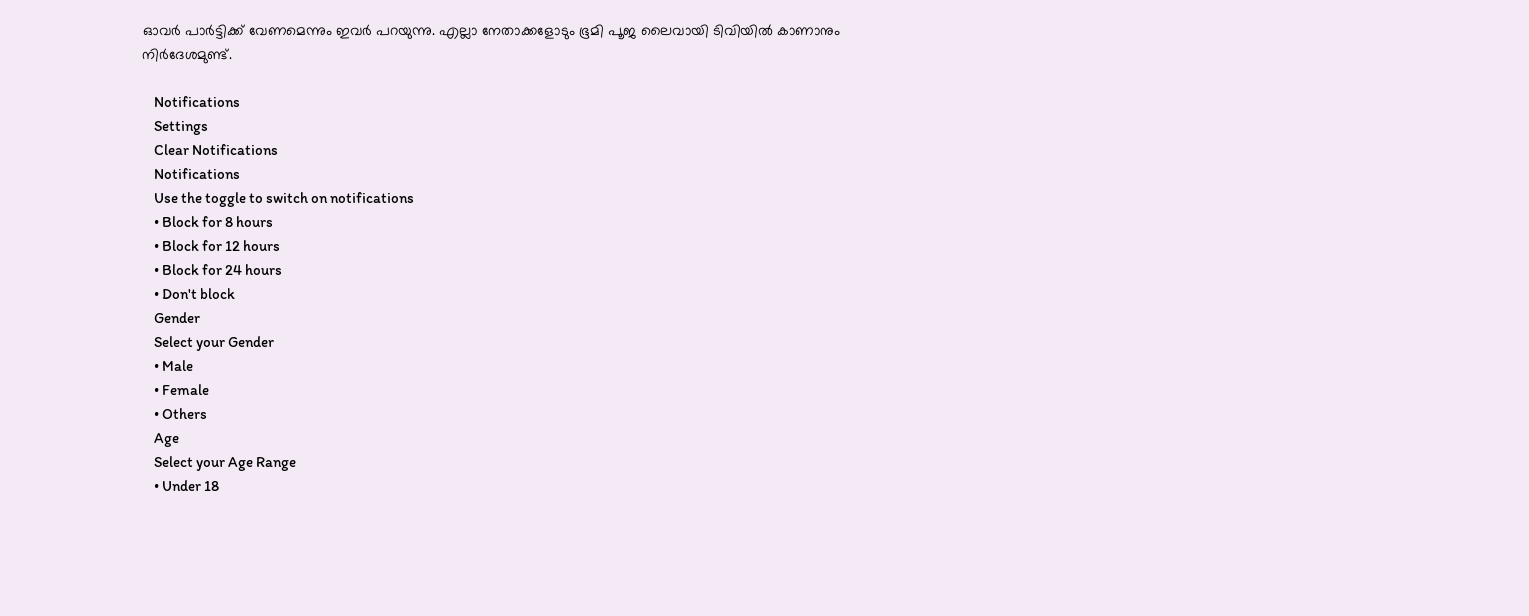ഓവര്‍ പാര്‍ട്ടിക്ക് വേണമെന്നും ഇവര്‍ പറയുന്നു. എല്ലാ നേതാക്കളോടും ഭൂമി പൂജ ലൈവായി ടിവിയില്‍ കാണാനും നിര്‍ദേശമുണ്ട്.

    Notifications
    Settings
    Clear Notifications
    Notifications
    Use the toggle to switch on notifications
    • Block for 8 hours
    • Block for 12 hours
    • Block for 24 hours
    • Don't block
    Gender
    Select your Gender
    • Male
    • Female
    • Others
    Age
    Select your Age Range
    • Under 18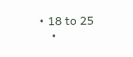• 18 to 25
    •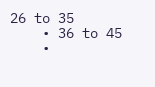26 to 35
    • 36 to 45
    •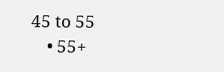45 to 55
    • 55+